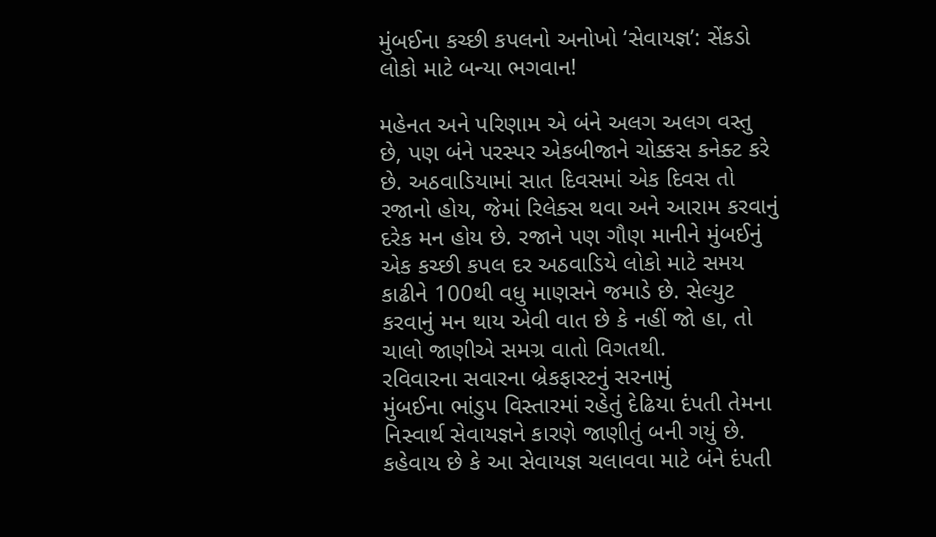મુંબઈના કચ્છી કપલનો અનોખો ‘સેવાયજ્ઞ’: સેંકડો લોકો માટે બન્યા ભગવાન!

મહેનત અને પરિણામ એ બંને અલગ અલગ વસ્તુ છે, પણ બંને પરસ્પર એકબીજાને ચોક્કસ કનેક્ટ કરે છે. અઠવાડિયામાં સાત દિવસમાં એક દિવસ તો રજાનો હોય, જેમાં રિલેક્સ થવા અને આરામ કરવાનું દરેક મન હોય છે. રજાને પણ ગૌણ માનીને મુંબઈનું એક કચ્છી કપલ દર અઠવાડિયે લોકો માટે સમય કાઢીને 100થી વધુ માણસને જમાડે છે. સેલ્યુટ કરવાનું મન થાય એવી વાત છે કે નહીં જો હા, તો ચાલો જાણીએ સમગ્ર વાતો વિગતથી.
રવિવારના સવારના બ્રેકફાસ્ટનું સરનામું
મુંબઈના ભાંડુપ વિસ્તારમાં રહેતું દેઢિયા દંપતી તેમના નિસ્વાર્થ સેવાયજ્ઞને કારણે જાણીતું બની ગયું છે. કહેવાય છે કે આ સેવાયજ્ઞ ચલાવવા માટે બંને દંપતી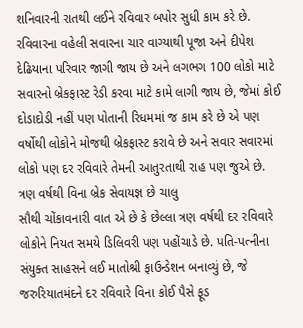શનિવારની રાતથી લઈને રવિવાર બપોર સુધી કામ કરે છે. રવિવારના વહેલી સવારના ચાર વાગ્યાથી પૂજા અને દીપેશ દેઢિયાના પરિવાર જાગી જાય છે અને લગભગ 100 લોકો માટે સવારનો બ્રેકફાસ્ટ રેડી કરવા માટે કામે લાગી જાય છે, જેમાં કોઈ દોડાદોડી નહીં પણ પોતાની રિધમમાં જ કામ કરે છે એ પણ વર્ષોથી લોકોને મોજથી બ્રેકફાસ્ટ કરાવે છે અને સવાર સવારમાં લોકો પણ દર રવિવારે તેમની આતુરતાથી રાહ પણ જુએ છે.
ત્રણ વર્ષથી વિના બ્રેક સેવાયજ્ઞ છે ચાલુ
સૌથી ચોંકાવનારી વાત એ છે કે છેલ્લા ત્રણ વર્ષથી દર રવિવારે લોકોને નિયત સમયે ડિલિવરી પણ પહોંચાડે છે. પતિ-પત્નીના સંયુક્ત સાહસને લઈ માતોશ્રી ફાઉન્ડેશન બનાવ્યું છે, જે જરુરિયાતમંદને દર રવિવારે વિના કોઈ પૈસે ફૂડ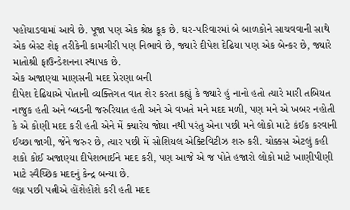પહોંચાડવામાં આવે છે. પૂજા પણ એક શ્રેષ્ઠ કૂક છે. ઘર-પરિવારમાં બે બાળકોને સાચવવાની સાથે એક બેસ્ટ શેફ તરીકેની કામગીરી પણ નિભાવે છે, જ્યારે દીપેશ દેઢિયા પણ એક બેન્કર છે, જ્યારે માતોશ્રી ફાઉન્ડેશનના સ્થાપક છે.
એક અજાણ્યા માણસની મદદ પ્રેરણા બની
દીપેશ દેઢિયાએ પોતાની વ્યક્તિગત વાત શેર કરતા કહ્યું કે જ્યારે હું નાનો હતો ત્યારે મારી તબિયત નાજુક હતી અને બ્લડની જરુરિયાત હતી અને એ વખતે મને મદદ મળી, પણ મને એ ખબર નહોતી કે એ કોણી મદદ કરી હતી એને મેં ક્યારેય જોયા નથી પરંતુ એના પછી મને લોકો માટે કંઈક કરવાની ઈચ્છા જાગી, જેને જરુર છે, ત્યાર પછી મેં સોશિયલ એક્ટિવિટીઝ શરુ કરી. ચોક્કસ એટલું કહી શકો કોઈ અજાણ્યા દીપેશભાઈને મદદ કરી, પણ આજે એ જ પોતે હજારો લોકો માટે ખાણીપીણી માટે સ્વૈચ્છિક મદદનું કેન્દ્ર બન્યા છે.
લગ્ન પછી પત્નીએ હોંશેહોંશે કરી હતી મદદ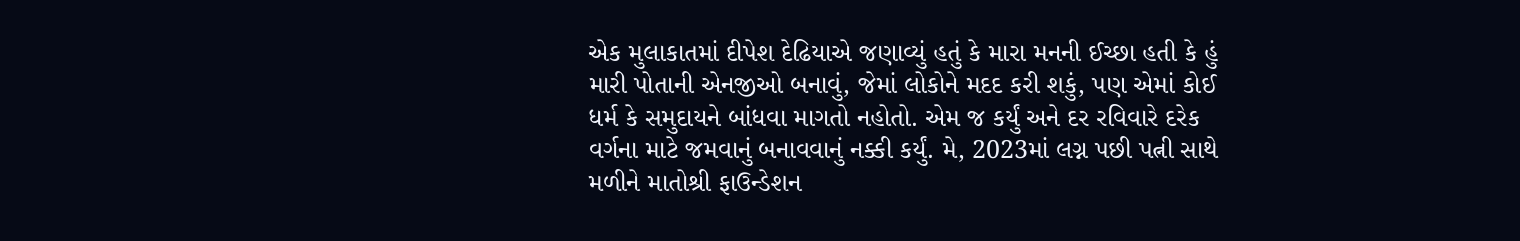એક મુલાકાતમાં દીપેશ દેઢિયાએ જણાવ્યું હતું કે મારા મનની ઈચ્છા હતી કે હું મારી પોતાની એનજીઓ બનાવું, જેમાં લોકોને મદદ કરી શકું, પણ એમાં કોઈ ધર્મ કે સમુદાયને બાંધવા માગતો નહોતો. એમ જ કર્યું અને દર રવિવારે દરેક વર્ગના માટે જમવાનું બનાવવાનું નક્કી કર્યું. મે, 2023માં લગ્ન પછી પત્ની સાથે મળીને માતોશ્રી ફાઉન્ડેશન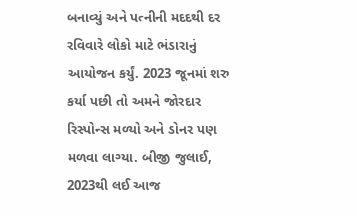બનાવ્યું અને પત્નીની મદદથી દર રવિવારે લોકો માટે ભંડારાનું આયોજન કર્યું. 2023 જૂનમાં શરુ કર્યા પછી તો અમને જોરદાર રિસ્પોન્સ મળ્યો અને ડોનર પણ મળવા લાગ્યા. બીજી જુલાઈ, 2023થી લઈ આજ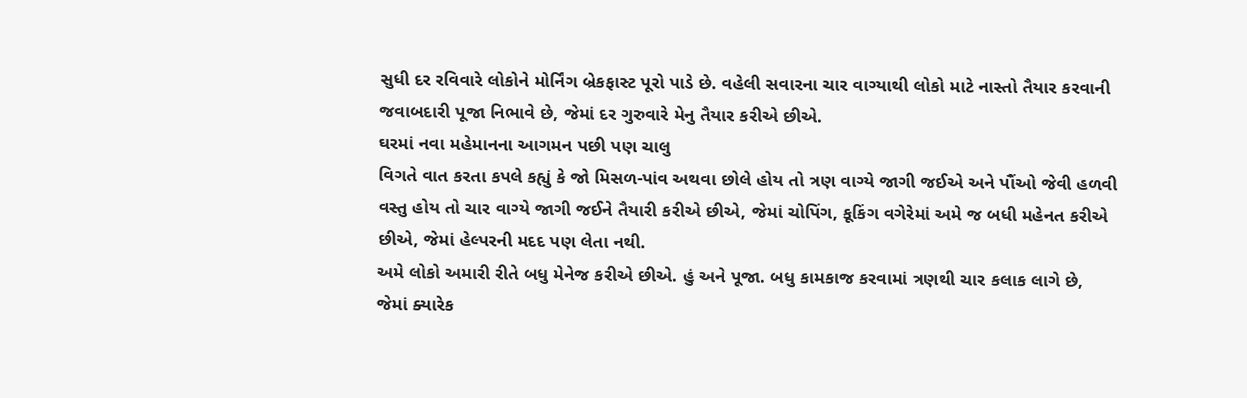સુધી દર રવિવારે લોકોને મોર્નિંગ બ્રેકફાસ્ટ પૂરો પાડે છે. વહેલી સવારના ચાર વાગ્યાથી લોકો માટે નાસ્તો તૈયાર કરવાની જવાબદારી પૂજા નિભાવે છે, જેમાં દર ગુરુવારે મેનુ તૈયાર કરીએ છીએ.
ઘરમાં નવા મહેમાનના આગમન પછી પણ ચાલુ
વિગતે વાત કરતા કપલે કહ્યું કે જો મિસળ-પાંવ અથવા છોલે હોય તો ત્રણ વાગ્યે જાગી જઈએ અને પૌંઓ જેવી હળવી વસ્તુ હોય તો ચાર વાગ્યે જાગી જઈને તૈયારી કરીએ છીએ, જેમાં ચોપિંગ, કૂકિંગ વગેરેમાં અમે જ બધી મહેનત કરીએ છીએ, જેમાં હેલ્પરની મદદ પણ લેતા નથી.
અમે લોકો અમારી રીતે બધુ મેનેજ કરીએ છીએ. હું અને પૂજા. બધુ કામકાજ કરવામાં ત્રણથી ચાર કલાક લાગે છે, જેમાં ક્યારેક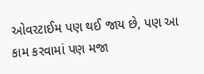ઓવરટાઈમ પણ થઈ જાય છે, પણ આ કામ કરવામાં પણ મજા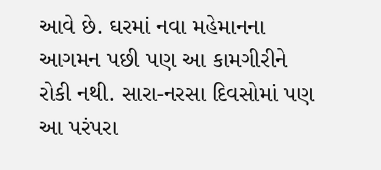આવે છે. ઘરમાં નવા મહેમાનના આગમન પછી પણ આ કામગીરીને રોકી નથી. સારા-નરસા દિવસોમાં પણ આ પરંપરા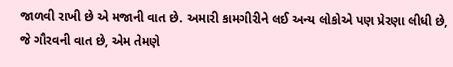જાળવી રાખી છે એ મજાની વાત છે. અમારી કામગીરીને લઈ અન્ય લોકોએ પણ પ્રેરણા લીધી છે, જે ગૌરવની વાત છે, એમ તેમણે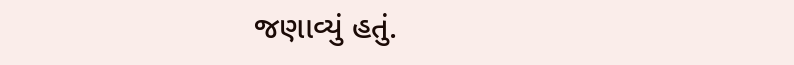જણાવ્યું હતું.